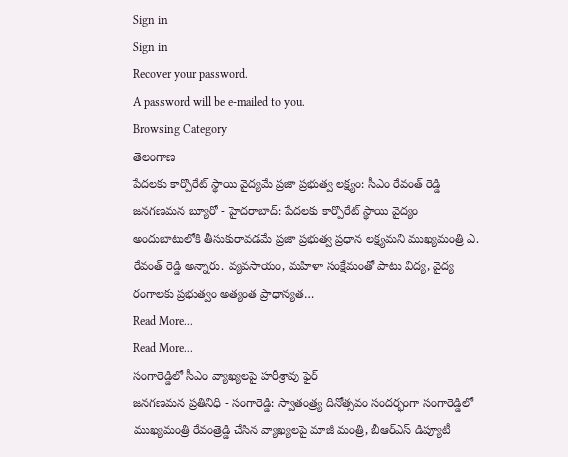Sign in
Sign in
Recover your password.
A password will be e-mailed to you.
Browsing Category
తెలంగాణ
పేదలకు కార్పొరేట్ స్థాయి వైద్యమే ప్రజా ప్రభుత్వ లక్ష్యం: సీఎం రేవంత్ రెడ్డి
జనగణమన బ్యూరో - హైదరాబాద్: పేదలకు కార్పొరేట్ స్థాయి వైద్యం అందుబాటులోకి తీసుకురావడమే ప్రజా ప్రభుత్వ ప్రధాన లక్ష్యమని ముఖ్యమంత్రి ఎ. రేవంత్ రెడ్డి అన్నారు. వ్యవసాయం, మహిళా సంక్షేమంతో పాటు విద్య, వైద్య రంగాలకు ప్రభుత్వం అత్యంత ప్రాధాన్యత…
Read More...
Read More...
సంగారెడ్డిలో సీఎం వ్యాఖ్యలపై హరీశ్రావు ఫైర్
జనగణమన ప్రతినిధి - సంగారెడ్డి: స్వాతంత్ర్య దినోత్సవం సందర్భంగా సంగారెడ్డిలో ముఖ్యమంత్రి రేవంత్రెడ్డి చేసిన వ్యాఖ్యలపై మాజీ మంత్రి, బీఆర్ఎస్ డిప్యూటీ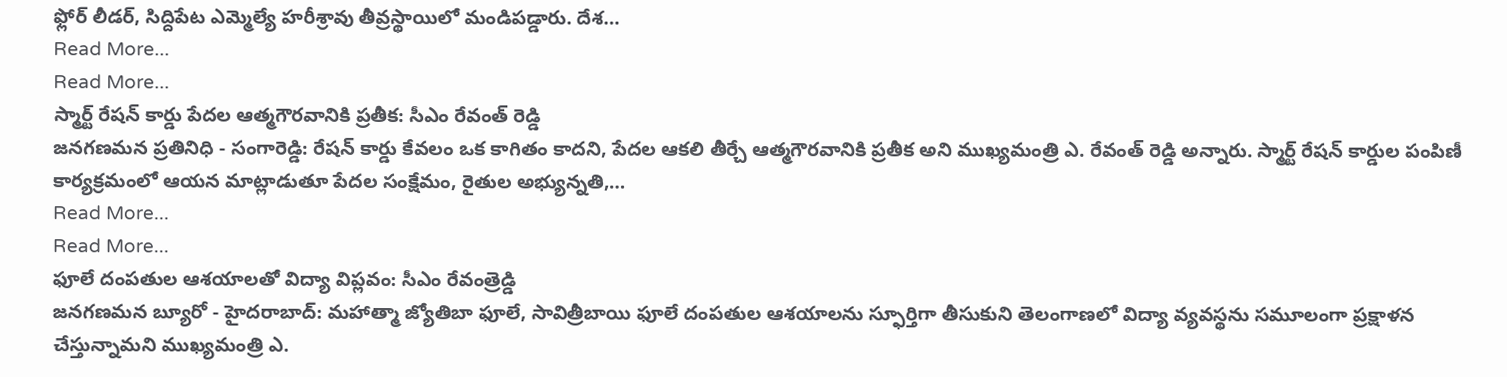ఫ్లోర్ లీడర్, సిద్దిపేట ఎమ్మెల్యే హరీశ్రావు తీవ్రస్థాయిలో మండిపడ్డారు. దేశ…
Read More...
Read More...
స్మార్ట్ రేషన్ కార్డు పేదల ఆత్మగౌరవానికి ప్రతీక: సీఎం రేవంత్ రెడ్డి
జనగణమన ప్రతినిధి - సంగారెడ్డి: రేషన్ కార్డు కేవలం ఒక కాగితం కాదని, పేదల ఆకలి తీర్చే ఆత్మగౌరవానికి ప్రతీక అని ముఖ్యమంత్రి ఎ. రేవంత్ రెడ్డి అన్నారు. స్మార్ట్ రేషన్ కార్డుల పంపిణీ కార్యక్రమంలో ఆయన మాట్లాడుతూ పేదల సంక్షేమం, రైతుల అభ్యున్నతి,…
Read More...
Read More...
ఫూలే దంపతుల ఆశయాలతో విద్యా విప్లవం: సీఎం రేవంత్రెడ్డి
జనగణమన బ్యూరో - హైదరాబాద్: మహాత్మా జ్యోతిబా ఫూలే, సావిత్రీబాయి ఫూలే దంపతుల ఆశయాలను స్ఫూర్తిగా తీసుకుని తెలంగాణలో విద్యా వ్యవస్థను సమూలంగా ప్రక్షాళన చేస్తున్నామని ముఖ్యమంత్రి ఎ.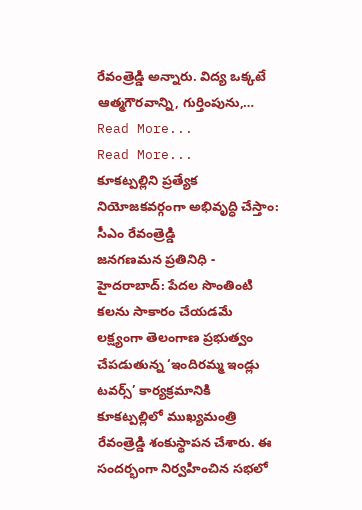రేవంత్రెడ్డి అన్నారు. విద్య ఒక్కటే ఆత్మగౌరవాన్ని, గుర్తింపును,…
Read More...
Read More...
కూకట్పల్లిని ప్రత్యేక నియోజకవర్గంగా అభివృద్ధి చేస్తాం: సీఎం రేవంత్రెడ్డి
జనగణమన ప్రతినిధి - హైదరాబాద్: పేదల సొంతింటి కలను సాకారం చేయడమే లక్ష్యంగా తెలంగాణ ప్రభుత్వం చేపడుతున్న ‘ఇందిరమ్మ ఇండ్లు టవర్స్’ కార్యక్రమానికి కూకట్పల్లిలో ముఖ్యమంత్రి రేవంత్రెడ్డి శంకుస్థాపన చేశారు. ఈ సందర్భంగా నిర్వహించిన సభలో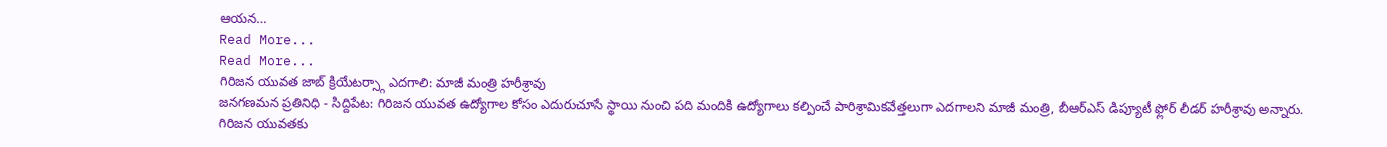ఆయన…
Read More...
Read More...
గిరిజన యువత జాబ్ క్రియేటర్స్గా ఎదగాలి: మాజీ మంత్రి హరీశ్రావు
జనగణమన ప్రతినిధి - సిద్దిపేట: గిరిజన యువత ఉద్యోగాల కోసం ఎదురుచూసే స్థాయి నుంచి పది మందికి ఉద్యోగాలు కల్పించే పారిశ్రామికవేత్తలుగా ఎదగాలని మాజీ మంత్రి, బీఆర్ఎస్ డిప్యూటీ ఫ్లోర్ లీడర్ హరీశ్రావు అన్నారు. గిరిజన యువతకు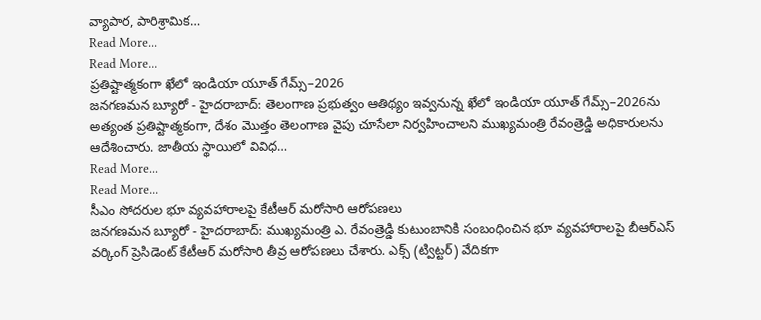వ్యాపార, పారిశ్రామిక…
Read More...
Read More...
ప్రతిష్టాత్మకంగా ఖేలో ఇండియా యూత్ గేమ్స్–2026
జనగణమన బ్యూరో - హైదరాబాద్: తెలంగాణ ప్రభుత్వం ఆతిథ్యం ఇవ్వనున్న ఖేలో ఇండియా యూత్ గేమ్స్–2026ను అత్యంత ప్రతిష్టాత్మకంగా, దేశం మొత్తం తెలంగాణ వైపు చూసేలా నిర్వహించాలని ముఖ్యమంత్రి రేవంత్రెడ్డి అధికారులను ఆదేశించారు. జాతీయ స్థాయిలో వివిధ…
Read More...
Read More...
సీఎం సోదరుల భూ వ్యవహారాలపై కేటీఆర్ మరోసారి ఆరోపణలు
జనగణమన బ్యూరో - హైదరాబాద్: ముఖ్యమంత్రి ఎ. రేవంత్రెడ్డి కుటుంబానికి సంబంధించిన భూ వ్యవహారాలపై బీఆర్ఎస్ వర్కింగ్ ప్రెసిడెంట్ కేటీఆర్ మరోసారి తీవ్ర ఆరోపణలు చేశారు. ఎక్స్ (ట్విట్టర్) వేదికగా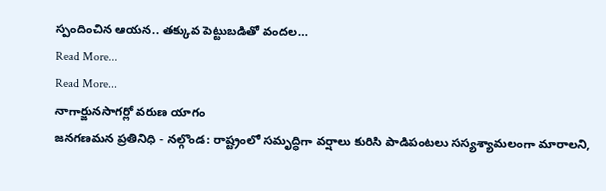స్పందించిన ఆయన.. తక్కువ పెట్టుబడితో వందల…
Read More...
Read More...
నాగార్జునసాగర్లో వరుణ యాగం
జనగణమన ప్రతినిధి - నల్గొండ: రాష్ట్రంలో సమృద్ధిగా వర్షాలు కురిసి పాడిపంటలు సస్యశ్యామలంగా మారాలని,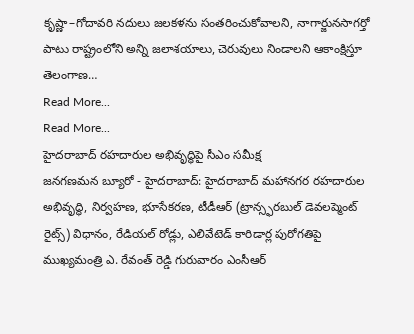కృష్ణా–గోదావరి నదులు జలకళను సంతరించుకోవాలని, నాగార్జునసాగర్తో పాటు రాష్ట్రంలోని అన్ని జలాశయాలు, చెరువులు నిండాలని ఆకాంక్షిస్తూ తెలంగాణ…
Read More...
Read More...
హైదరాబాద్ రహదారుల అభివృద్ధిపై సీఎం సమీక్ష
జనగణమన బ్యూరో - హైదరాబాద్: హైదరాబాద్ మహానగర రహదారుల అభివృద్ధి, నిర్వహణ, భూసేకరణ, టీడీఆర్ (ట్రాన్స్ఫరబుల్ డెవలప్మెంట్ రైట్స్) విధానం, రేడియల్ రోడ్లు, ఎలివేటెడ్ కారిడార్ల పురోగతిపై ముఖ్యమంత్రి ఎ. రేవంత్ రెడ్డి గురువారం ఎంసీఆర్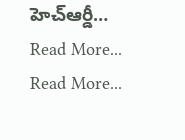హెచ్ఆర్డీ…
Read More...
Read More...